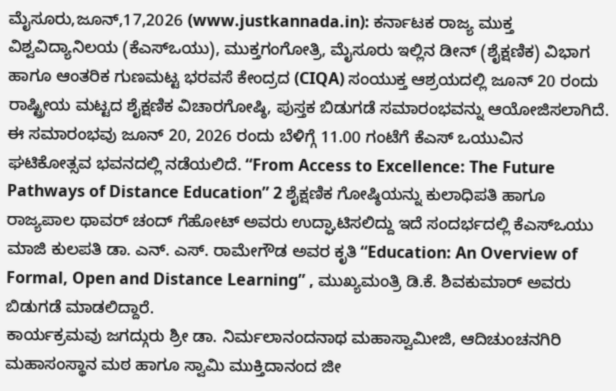ಮೈಸೂರು,ಜೂನ್,17,2026 (www.justkannada.in): ಕರ್ನಾಟಕ ರಾಜ್ಯ ಮುಕ್ತ ವಿಶ್ವವಿದ್ಯಾನಿಲಯ (ಕೆಎಸ್ಒಯು), ಮುಕ್ತಗಂಗೋತ್ರಿ, ಮೈಸೂರು ಇಲ್ಲಿನ ಡೀನ್ (ಶೈಕ್ಷಣಿಕ) ವಿಭಾಗ ಹಾಗೂ ಆಂತರಿಕ ಗುಣಮಟ್ಟ ಭರವಸೆ ಕೇಂದ್ರದ (CIQA) ಸಂಯುಕ್ತ ಆಶ್ರಯದಲ್ಲಿ ಜೂನ್ 20 ರಂದು ರಾಷ್ಟ್ರೀಯ ಮಟ್ಟದ ಶೈಕ್ಷಣಿಕ ವಿಚಾರಗೋಷ್ಠಿ, ಪುಸ್ತಕ ಬಿಡುಗಡೆ ಸಮಾರಂಭವನ್ನು ಆಯೋಜಿಸಲಾಗಿದೆ.
ಈ ಸಮಾರಂಭವು ಜೂನ್ 20, 2026 ರಂದು ಬೆಳಿಗ್ಗೆ 11.00 ಗಂಟೆಗೆ ಕೆಎಸ್ ಒಯುವಿನ ಘಟಿಕೋತ್ಸವ ಭವನದಲ್ಲಿ ನಡೆಯಲಿದೆ. “From Access to Excellence: The Future Pathways of Distance Education” 2 ಶೈಕ್ಷಣಿಕ ಗೋಷ್ಠಿಯನ್ನು ಕುಲಾಧಿಪತಿ ಹಾಗೂ ರಾಜ್ಯಪಾಲ ಥಾವರ್ ಚಂದ್ ಗೆಹೋಟ್ ಅವರು ಉದ್ಘಾಟಿಸಲಿದ್ದು ಇದೆ ಸಂದರ್ಭದಲ್ಲಿ ಕೆಎಸ್ಒಯು ಮಾಜಿ ಕುಲಪತಿ ಡಾ. ಎನ್. ಎಸ್. ರಾಮೇಗೌಡ ಅವರ ಕೃತಿ “Education: An Overview of Formal, Open and Distance Learning” , ಮುಖ್ಯಮಂತ್ರಿ ಡಿ.ಕೆ. ಶಿವಕುಮಾರ್ ಅವರು ಬಿಡುಗಡೆ ಮಾಡಲಿದ್ದಾರೆ.
ಕಾರ್ಯಕ್ರಮವು ಜಗದ್ಗುರು ಶ್ರೀ ಡಾ. ನಿರ್ಮಲಾನಂದನಾಥ ಮಹಾಸ್ವಾಮೀಜಿ, ಆದಿಚುಂಚನಗಿರಿ ಮಹಾಸಂಸ್ಥಾನ ಮಠ ಹಾಗೂ ಸ್ವಾಮಿ ಮುಕ್ತಿದಾನಂದ ಜೀ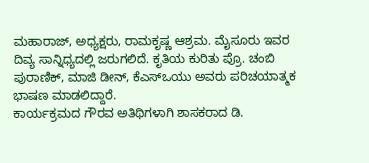ಮಹಾರಾಜ್, ಅಧ್ಯಕ್ಷರು, ರಾಮಕೃಷ್ಣ ಆಶ್ರಮ. ಮೈಸೂರು ಇವರ ದಿವ್ಯ ಸಾನ್ನಿಧ್ಯದಲ್ಲಿ ಜರುಗಲಿದೆ. ಕೃತಿಯ ಕುರಿತು ಪ್ರೊ. ಚಂಬಿ ಪುರಾಣಿಕ್, ಮಾಜಿ ಡೀನ್, ಕೆಎಸ್ಒಯು ಅವರು ಪರಿಚಯಾತ್ಮಕ ಭಾಷಣ ಮಾಡಲಿದ್ದಾರೆ.
ಕಾರ್ಯಕ್ರಮದ ಗೌರವ ಅತಿಥಿಗಳಾಗಿ ಶಾಸಕರಾದ ಡಿ.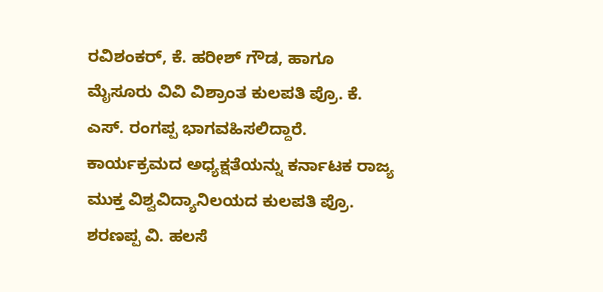ರವಿಶಂಕರ್, ಕೆ. ಹರೀಶ್ ಗೌಡ, ಹಾಗೂ ಮೈಸೂರು ವಿವಿ ವಿಶ್ರಾಂತ ಕುಲಪತಿ ಪ್ರೊ. ಕೆ. ಎಸ್. ರಂಗಪ್ಪ ಭಾಗವಹಿಸಲಿದ್ದಾರೆ.
ಕಾರ್ಯಕ್ರಮದ ಅಧ್ಯಕ್ಷತೆಯನ್ನು ಕರ್ನಾಟಕ ರಾಜ್ಯ ಮುಕ್ತ ವಿಶ್ವವಿದ್ಯಾನಿಲಯದ ಕುಲಪತಿ ಪ್ರೊ. ಶರಣಪ್ಪ ವಿ. ಹಲಸೆ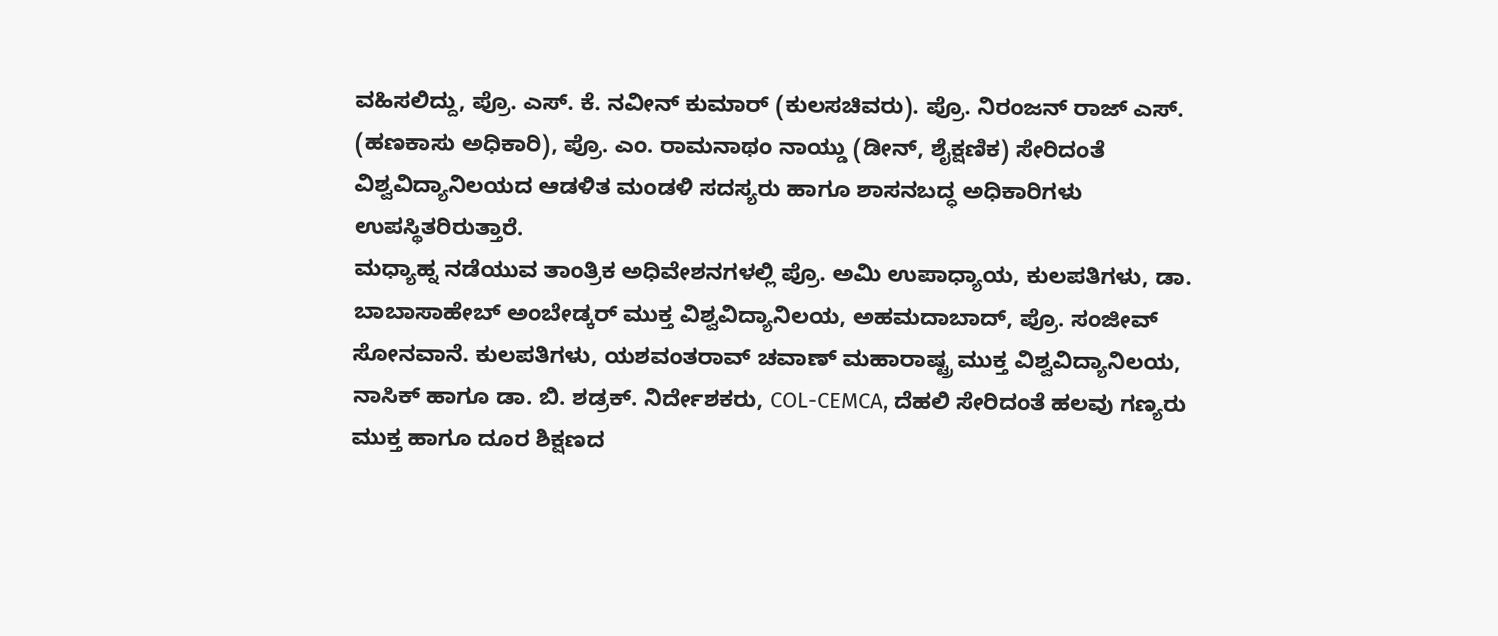ವಹಿಸಲಿದ್ದು, ಪ್ರೊ. ಎಸ್. ಕೆ. ನವೀನ್ ಕುಮಾರ್ (ಕುಲಸಚಿವರು). ಪ್ರೊ. ನಿರಂಜನ್ ರಾಜ್ ಎಸ್. (ಹಣಕಾಸು ಅಧಿಕಾರಿ), ಪ್ರೊ. ಎಂ. ರಾಮನಾಥಂ ನಾಯ್ಡು (ಡೀನ್, ಶೈಕ್ಷಣಿಕ) ಸೇರಿದಂತೆ ವಿಶ್ವವಿದ್ಯಾನಿಲಯದ ಆಡಳಿತ ಮಂಡಳಿ ಸದಸ್ಯರು ಹಾಗೂ ಶಾಸನಬದ್ಧ ಅಧಿಕಾರಿಗಳು ಉಪಸ್ಥಿತರಿರುತ್ತಾರೆ.
ಮಧ್ಯಾಹ್ನ ನಡೆಯುವ ತಾಂತ್ರಿಕ ಅಧಿವೇಶನಗಳಲ್ಲಿ ಪ್ರೊ. ಅಮಿ ಉಪಾಧ್ಯಾಯ, ಕುಲಪತಿಗಳು, ಡಾ. ಬಾಬಾಸಾಹೇಬ್ ಅಂಬೇಡ್ಕರ್ ಮುಕ್ತ ವಿಶ್ವವಿದ್ಯಾನಿಲಯ, ಅಹಮದಾಬಾದ್, ಪ್ರೊ. ಸಂಜೀವ್ ಸೋನವಾನೆ. ಕುಲಪತಿಗಳು, ಯಶವಂತರಾವ್ ಚವಾಣ್ ಮಹಾರಾಷ್ಟ್ರ ಮುಕ್ತ ವಿಶ್ವವಿದ್ಯಾನಿಲಯ, ನಾಸಿಕ್ ಹಾಗೂ ಡಾ. ಬಿ. ಶಡ್ರಕ್. ನಿರ್ದೇಶಕರು, COL-CEMCA, ದೆಹಲಿ ಸೇರಿದಂತೆ ಹಲವು ಗಣ್ಯರು ಮುಕ್ತ ಹಾಗೂ ದೂರ ಶಿಕ್ಷಣದ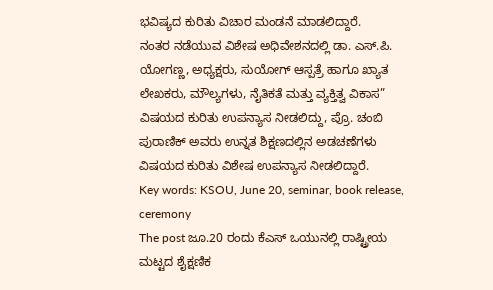ಭವಿಷ್ಯದ ಕುರಿತು ವಿಚಾರ ಮಂಡನೆ ಮಾಡಲಿದ್ದಾರೆ.
ನಂತರ ನಡೆಯುವ ವಿಶೇಷ ಅಧಿವೇಶನದಲ್ಲಿ ಡಾ. ಎಸ್.ಪಿ. ಯೋಗಣ್ಣ, ಅಧ್ಯಕ್ಷರು, ಸುಯೋಗ್ ಆಸ್ಪತ್ರೆ ಹಾಗೂ ಖ್ಯಾತ ಲೇಖಕರು, ಮೌಲ್ಯಗಳು, ನೈತಿಕತೆ ಮತ್ತು ವ್ಯಕ್ತಿತ್ವ ವಿಕಾಸ” ವಿಷಯದ ಕುರಿತು ಉಪನ್ಯಾಸ ನೀಡಲಿದ್ದು, ಪ್ರೊ. ಚಂಬಿ ಪುರಾಣಿಕ್ ಅವರು ಉನ್ನತ ಶಿಕ್ಷಣದಲ್ಲಿನ ಅಡಚಣೆಗಳು ವಿಷಯದ ಕುರಿತು ವಿಶೇಷ ಉಪನ್ಯಾಸ ನೀಡಲಿದ್ದಾರೆ.
Key words: KSOU, June 20, seminar, book release, ceremony
The post ಜೂ.20 ರಂದು ಕೆಎಸ್ ಒಯುನಲ್ಲಿ ರಾಷ್ಟ್ರೀಯ ಮಟ್ಟದ ಶೈಕ್ಷಣಿಕ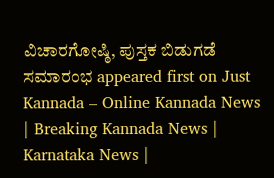ವಿಚಾರಗೋಷ್ಠಿ, ಪುಸ್ತಕ ಬಿಡುಗಡೆ ಸಮಾರಂಭ appeared first on Just Kannada – Online Kannada News | Breaking Kannada News | Karnataka News |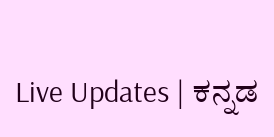Live Updates | ಕನ್ನಡ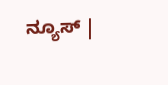ನ್ಯೂಸ್ |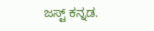ಜಸ್ಟ್ ಕನ್ನಡ.